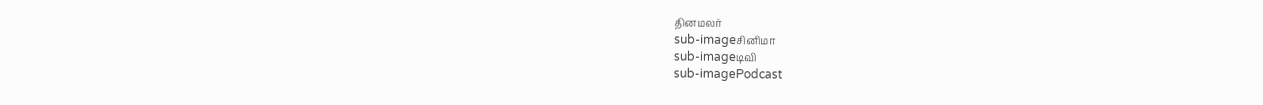தினமலர்
sub-imageசினிமா
sub-imageடிவி
sub-imagePodcast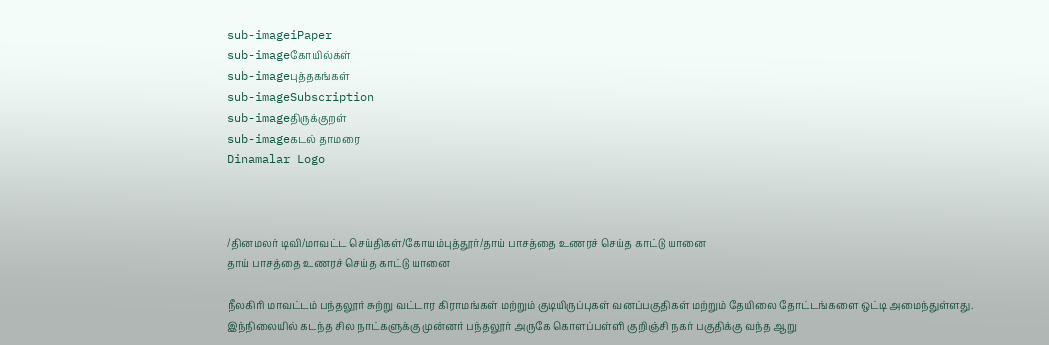sub-imageiPaper
sub-imageகோயில்கள்
sub-imageபுத்தகங்கள்
sub-imageSubscription
sub-imageதிருக்குறள்
sub-imageகடல் தாமரை
Dinamalar Logo



/தினமலர் டிவி/மாவட்ட செய்திகள்/கோயம்புத்தூர்/தாய் பாசத்தை உணரச் செய்த காட்டு யானை
தாய் பாசத்தை உணரச் செய்த காட்டு யானை

நீலகிரி மாவட்டம் பந்தலூர் சுற்று வட்டார கிராமங்கள் மற்றும் குடியிருப்புகள் வனப்பகுதிகள் மற்றும் தேயிலை தோட்டங்களை ஒட்டி அமைந்துள்ளது. இந்நிலையில் கடந்த சில நாட்களுக்கு முன்னர் பந்தலூர் அருகே கொளப்பள்ளி குறிஞ்சி நகர் பகுதிக்கு வந்த ஆறு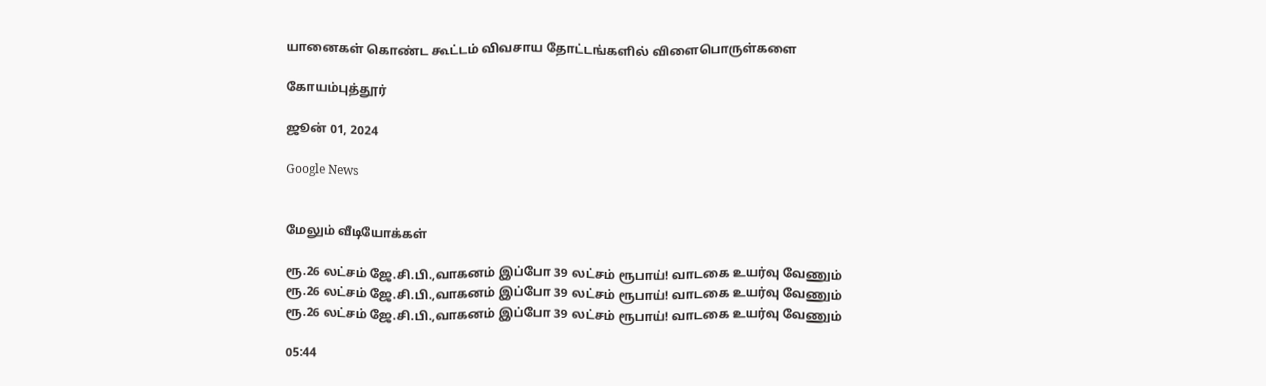யானைகள் கொண்ட கூட்டம் விவசாய தோட்டங்களில் விளைபொருள்களை

கோயம்புத்தூர்

ஜூன் 01, 2024

Google News


மேலும் வீடியோக்கள்

ரூ.26 லட்சம் ஜே.சி.பி.,வாகனம் இப்போ 39 லட்சம் ரூபாய்! வாடகை உயர்வு வேணும்
ரூ.26 லட்சம் ஜே.சி.பி.,வாகனம் இப்போ 39 லட்சம் ரூபாய்! வாடகை உயர்வு வேணும்
ரூ.26 லட்சம் ஜே.சி.பி.,வாகனம் இப்போ 39 லட்சம் ரூபாய்! வாடகை உயர்வு வேணும்

05:44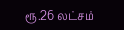ரூ.26 லட்சம்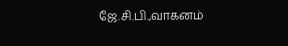ஜே.சி.பி.,வாகனம்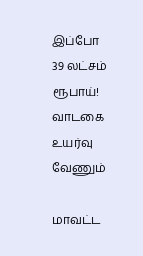இப்போ 39 லட்சம் ரூபாய்! வாடகை உயர்வு வேணும்

மாவட்ட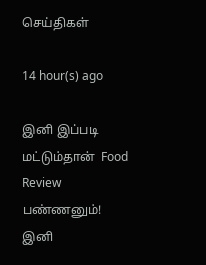செய்திகள்

14 hour(s) ago

இனி இப்படி மட்டும்தான்  Food Review பண்ணனும்!
இனி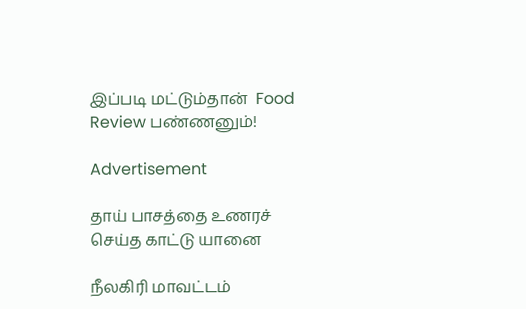இப்படி மட்டும்தான்  Food Review பண்ணனும்!

Advertisement

தாய் பாசத்தை உணரச் செய்த காட்டு யானை

நீலகிரி மாவட்டம்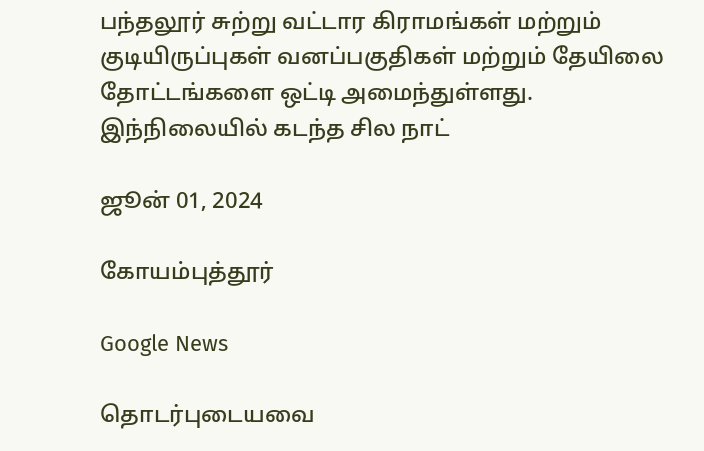பந்தலூர் சுற்று வட்டார கிராமங்கள் மற்றும் குடியிருப்புகள் வனப்பகுதிகள் மற்றும் தேயிலை தோட்டங்களை ஒட்டி அமைந்துள்ளது. இந்நிலையில் கடந்த சில நாட்

ஜூன் 01, 2024

கோயம்புத்தூர்

Google News

தொடர்புடையவை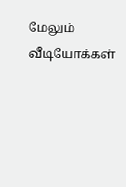மேலும் வீடியோக்கள்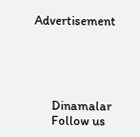Advertisement





      Dinamalar
      Follow us